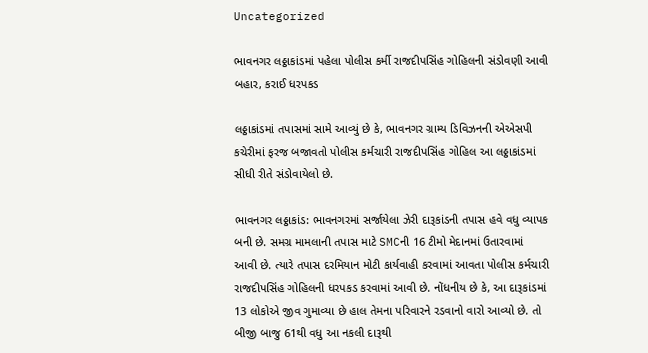Uncategorized

ભાવનગર લઠ્ઠાકાંડમાં પહેલા પોલીસ કર્મી રાજદીપસિંહ ગોહિલની સંડોવણી આવી બહાર, કરાઈ ધરપકડ

લઠ્ઠાકાંડમાં તપાસમાં સામે આવ્યું છે કે, ભાવનગર ગ્રામ્ય ડિવિઝનની એએસપી કચેરીમાં ફરજ બજાવતો પોલીસ કર્મચારી રાજદીપસિંહ ગોહિલ આ લઠ્ઠાકાંડમાં સીધી રીતે સંડોવાયેલો છે.

ભાવનગર લઠ્ઠાકાંડ: ભાવનગરમાં સર્જાયેલા ઝેરી દારૂકાંડની તપાસ હવે વધુ વ્યાપક બની છે. સમગ્ર મામલાની તપાસ માટે SMCની 16 ટીમો મેદાનમાં ઉતારવામાં આવી છે. ત્યારે તપાસ દરમિયાન મોટી કાર્યવાહી કરવામાં આવતા પોલીસ કર્મચારી રાજદીપસિંહ ગોહિલની ધરપકડ કરવામાં આવી છે. નોંધનીય છે કે, આ દારૂકાંડમાં 13 લોકોએ જીવ ગુમાવ્યા છે હાલ તેમના પરિવારને રડવાનો વારો આવ્યો છે. તો બીજી બાજુ 61થી વધુ આ નકલી દારૂથી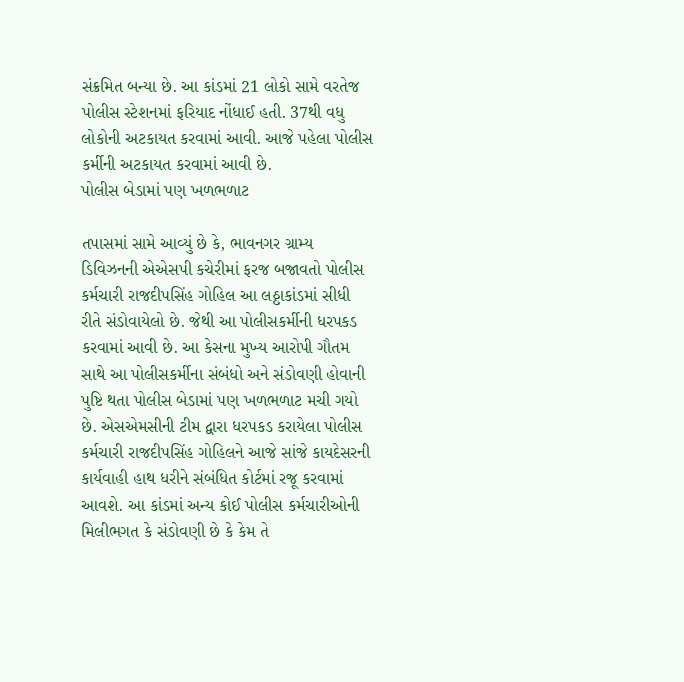સંક્રમિત બન્યા છે. આ કાંડમાં 21 લોકો સામે વરતેજ પોલીસ સ્ટેશનમાં ફરિયાદ નોંધાઈ હતી. 37થી વધુ લોકોની અટકાયત કરવામાં આવી. આજે પહેલા પોલીસ કર્મીની અટકાયત કરવામાં આવી છે.
પોલીસ બેડામાં પણ ખળભળાટ

તપાસમાં સામે આવ્યું છે કે, ભાવનગર ગ્રામ્ય ડિવિઝનની એએસપી કચેરીમાં ફરજ બજાવતો પોલીસ કર્મચારી રાજદીપસિંહ ગોહિલ આ લઠ્ઠાકાંડમાં સીધી રીતે સંડોવાયેલો છે. જેથી આ પોલીસકર્મીની ધરપકડ કરવામાં આવી છે. આ કેસના મુખ્ય આરોપી ગૌતમ સાથે આ પોલીસકર્મીના સંબંધો અને સંડોવણી હોવાની પુષ્ટિ થતા પોલીસ બેડામાં પણ ખળભળાટ મચી ગયો છે. એસએમસીની ટીમ દ્વારા ધરપકડ કરાયેલા પોલીસ કર્મચારી રાજદીપસિંહ ગોહિલને આજે સાંજે કાયદેસરની કાર્યવાહી હાથ ધરીને સંબંધિત કોર્ટમાં રજૂ કરવામાં આવશે. આ કાંડમાં અન્ય કોઈ પોલીસ કર્મચારીઓની મિલીભગત કે સંડોવણી છે કે કેમ તે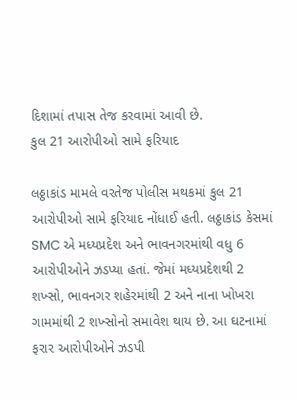દિશામાં તપાસ તેજ કરવામાં આવી છે.
કુલ 21 આરોપીઓ સામે ફરિયાદ

લઠ્ઠાકાંડ મામલે વરતેજ પોલીસ મથકમાં કુલ 21 આરોપીઓ સામે ફરિયાદ નોંધાઈ હતી. લઠ્ઠાકાંડ કેસમાં SMC એ મધ્યપ્રદેશ અને ભાવનગરમાંથી વધુ 6 આરોપીઓને ઝડપ્યા હતાં. જેમાં મધ્યપ્રદેશથી 2 શખ્સો, ભાવનગર શહેરમાંથી 2 અને નાના ખોખરા ગામમાંથી 2 શખ્સોનો સમાવેશ થાય છે. આ ઘટનામાં ફરાર આરોપીઓને ઝડપી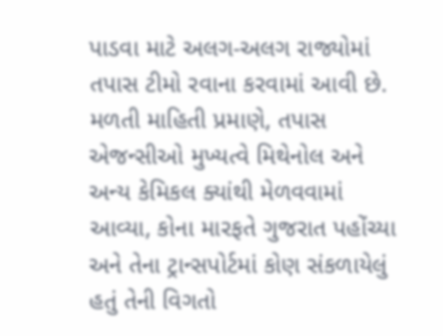પાડવા માટે અલગ-અલગ રાજ્યોમાં તપાસ ટીમો રવાના કરવામાં આવી છે.
મળતી માહિતી પ્રમાણે, તપાસ એજન્સીઓ મુખ્યત્વે મિથેનોલ અને અન્ય કેમિકલ ક્યાંથી મેળવવામાં આવ્યા, કોના મારફતે ગુજરાત પહોંચ્યા અને તેના ટ્રાન્સપોર્ટમાં કોણ સંકળાયેલું હતું તેની વિગતો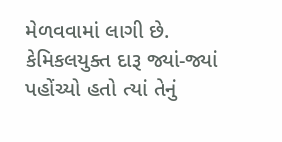મેળવવામાં લાગી છે. કેમિકલયુક્ત દારૂ જ્યાં-જ્યાં પહોંચ્યો હતો ત્યાં તેનું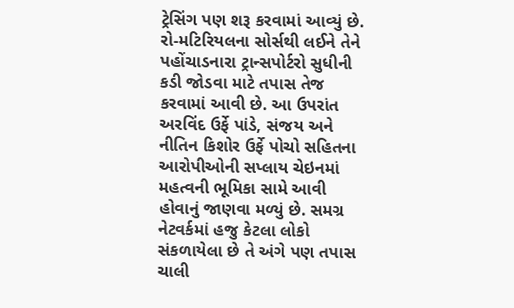ટ્રેસિંગ પણ શરૂ કરવામાં આવ્યું છે. રો-મટિરિયલના સોર્સથી લઈને તેને પહોંચાડનારા ટ્રાન્સપોર્ટરો સુધીની કડી જોડવા માટે તપાસ તેજ કરવામાં આવી છે. આ ઉપરાંત અરવિંદ ઉર્ફે પાંડે, સંજય અને નીતિન કિશોર ઉર્ફે પોચો સહિતના આરોપીઓની સપ્લાય ચેઇનમાં મહત્વની ભૂમિકા સામે આવી હોવાનું જાણવા મળ્યું છે. સમગ્ર નેટવર્કમાં હજુ કેટલા લોકો સંકળાયેલા છે તે અંગે પણ તપાસ ચાલી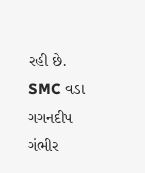રહી છે.
SMC વડા ગગનદીપ ગંભીર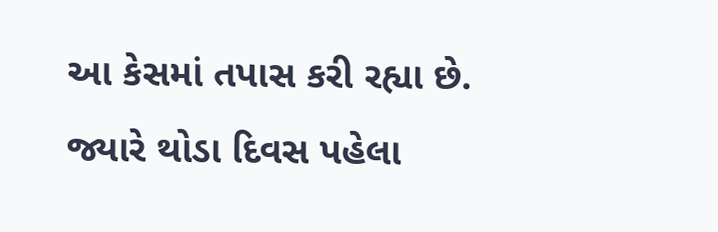આ કેસમાં તપાસ કરી રહ્યા છે. જ્યારે થોડા દિવસ પહેલા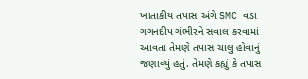ખાતાકીય તપાસ અંગે SMC વડા ગગનદીપ ગંભીરને સવાલ કરવામાં આવતા તેમણે તપાસ ચાલુ હોવાનું જણાવ્યું હતું. તેમણે કહ્યું કે તપાસ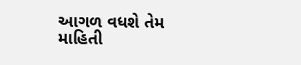આગળ વધશે તેમ માહિતી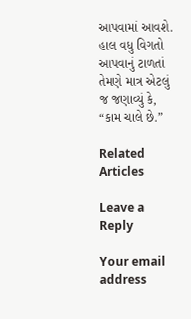આપવામાં આવશે. હાલ વધુ વિગતો આપવાનું ટાળતાં તેમણે માત્ર એટલું જ જણાવ્યું કે, “કામ ચાલે છે.”

Related Articles

Leave a Reply

Your email address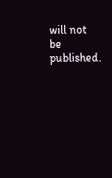will not be published.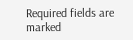Required fields are marked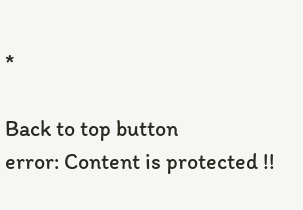*

Back to top button
error: Content is protected !!